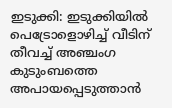ഇടുക്കി: ഇടുക്കിയിൽ പെട്രോളൊഴിച്ച് വീടിന് തീവച്ച് അഞ്ചംഗ കുടുംബത്തെ അപായപ്പെടുത്താൻ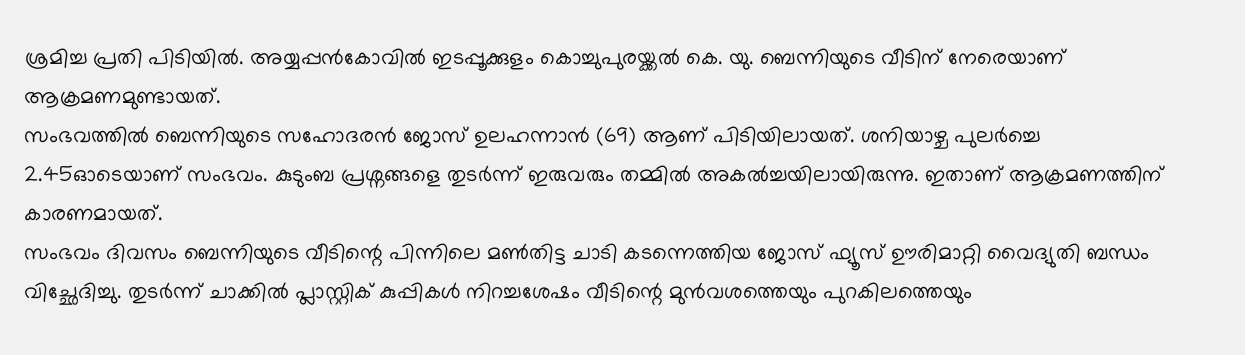ശ്രമിച്ച പ്രതി പിടിയിൽ. അയ്യപ്പൻകോവിൽ ഇടപ്പൂക്കുളം കൊച്ചുപുരയ്ക്കൽ കെ. യു. ബെന്നിയുടെ വീടിന് നേരെയാണ് ആക്രമണമുണ്ടായത്.
സംഭവത്തിൽ ബെന്നിയുടെ സഹോദരൻ ജോസ് ഉലഹന്നാൻ (69) ആണ് പിടിയിലായത്. ശനിയാഴ്ച പുലർച്ചെ 2.45ഓടെയാണ് സംഭവം. കുടുംബ പ്രശ്നങ്ങളെ തുടർന്ന് ഇരുവരും തമ്മിൽ അകൽച്ചയിലായിരുന്നു. ഇതാണ് ആക്രമണത്തിന് കാരണമായത്.
സംഭവം ദിവസം ബെന്നിയുടെ വീടിന്റെ പിന്നിലെ മൺതിട്ട ചാടി കടന്നെത്തിയ ജോസ് ഫ്യൂസ് ഊരിമാറ്റി വൈദ്യുതി ബന്ധം വിച്ഛേദിച്ചു. തുടർന്ന് ചാക്കിൽ പ്ലാസ്റ്റിക് കുപ്പികൾ നിറച്ചശേഷം വീടിന്റെ മുൻവശത്തെയും പുറകിലത്തെയും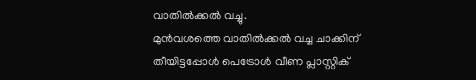വാതിൽക്കൽ വച്ചു.
മുൻവശത്തെ വാതിൽക്കൽ വച്ച ചാക്കിന് തീയിട്ടപ്പോൾ പെട്രോൾ വീണ പ്ലാസ്റ്റിക്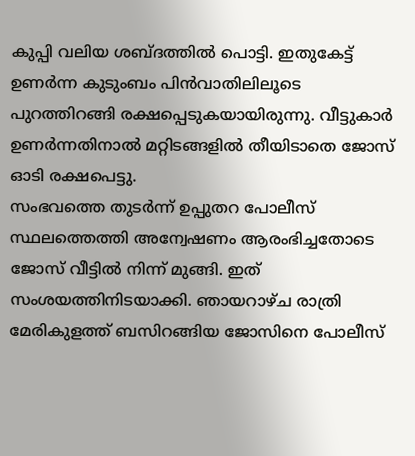കുപ്പി വലിയ ശബ്ദത്തിൽ പൊട്ടി. ഇതുകേട്ട് ഉണർന്ന കുടുംബം പിൻവാതിലിലൂടെ പുറത്തിറങ്ങി രക്ഷപ്പെടുകയായിരുന്നു. വീട്ടുകാർ ഉണർന്നതിനാൽ മറ്റിടങ്ങളിൽ തീയിടാതെ ജോസ് ഓടി രക്ഷപെട്ടു.
സംഭവത്തെ തുടർന്ന് ഉപ്പുതറ പോലീസ് സ്ഥലത്തെത്തി അന്വേഷണം ആരംഭിച്ചതോടെ ജോസ് വീട്ടിൽ നിന്ന് മുങ്ങി. ഇത് സംശയത്തിനിടയാക്കി. ഞായറാഴ്ച രാത്രി മേരികുളത്ത് ബസിറങ്ങിയ ജോസിനെ പോലീസ്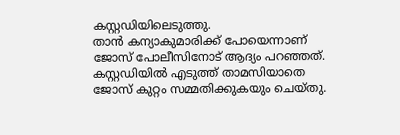കസ്റ്റഡിയിലെടുത്തു.
താൻ കന്യാകുമാരിക്ക് പോയെന്നാണ് ജോസ് പോലീസിനോട് ആദ്യം പറഞ്ഞത്. കസ്റ്റഡിയിൽ എടുത്ത് താമസിയാതെ ജോസ് കുറ്റം സമ്മതിക്കുകയും ചെയ്തു.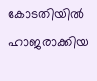കോടതിയിൽ ഹാജരാക്കിയ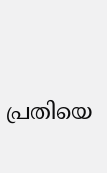പ്രതിയെ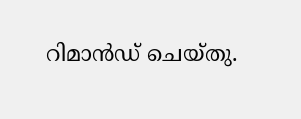റിമാൻഡ് ചെയ്തു.